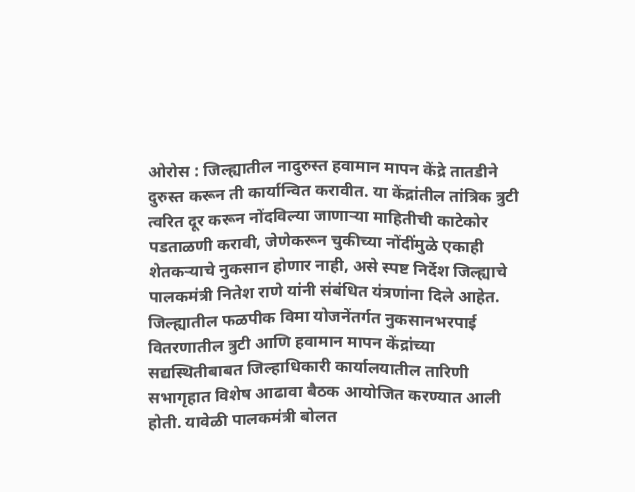ओरोस : जिल्ह्यातील नादुरुस्त हवामान मापन केंद्रे तातडीने दुरुस्त करून ती कार्यान्वित करावीत. या केंद्रांतील तांत्रिक त्रुटी त्वरित दूर करून नोंदविल्या जाणाऱ्या माहितीची काटेकोर पडताळणी करावी, जेणेकरून चुकीच्या नोंदींमुळे एकाही शेतकऱ्याचे नुकसान होणार नाही, असे स्पष्ट निर्देश जिल्ह्याचे पालकमंत्री नितेश राणे यांनी संबंधित यंत्रणांना दिले आहेत.
जिल्ह्यातील फळपीक विमा योजनेंतर्गत नुकसानभरपाई वितरणातील त्रुटी आणि हवामान मापन केंद्रांच्या सद्यस्थितीबाबत जिल्हाधिकारी कार्यालयातील तारिणी सभागृहात विशेष आढावा बैठक आयोजित करण्यात आली होती. यावेळी पालकमंत्री बोलत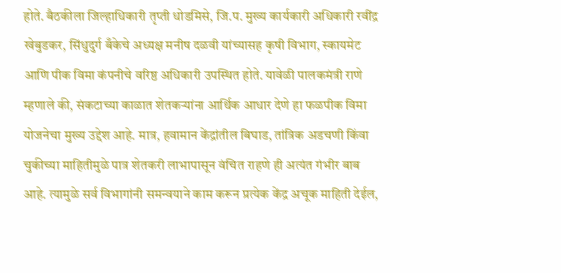होते. बैठकीला जिल्हाधिकारी तृप्ती धोडमिसे, जि.प. मुख्य कार्यकारी अधिकारी रवींद्र खेबुडकर, सिंधुदुर्ग बँकेचे अध्यक्ष मनीष दळवी यांच्यासह कृषी विभाग, स्कायमेट आणि पीक विमा कंपनीचे वरिष्ठ अधिकारी उपस्थित होते. यावेळी पालकमंत्री राणे म्हणाले की, संकटाच्या काळात शेतकऱ्यांना आर्थिक आधार देणे हा फळपीक विमा योजनेचा मुख्य उद्देश आहे. मात्र, हवामान केंद्रांतील बिघाड, तांत्रिक अडचणी किंवा चुकीच्या माहितीमुळे पात्र शेतकरी लाभापासून वंचित राहणे ही अत्यंत गंभीर बाब आहे. त्यामुळे सर्व विभागांनी समन्वयाने काम करून प्रत्येक केंद्र अचूक माहिती देईल,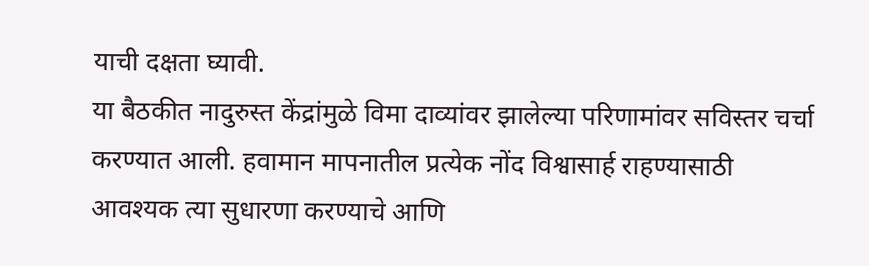याची दक्षता घ्यावी.
या बैठकीत नादुरुस्त केंद्रांमुळे विमा दाव्यांवर झालेल्या परिणामांवर सविस्तर चर्चा करण्यात आली. हवामान मापनातील प्रत्येक नोंद विश्वासार्ह राहण्यासाठी आवश्यक त्या सुधारणा करण्याचे आणि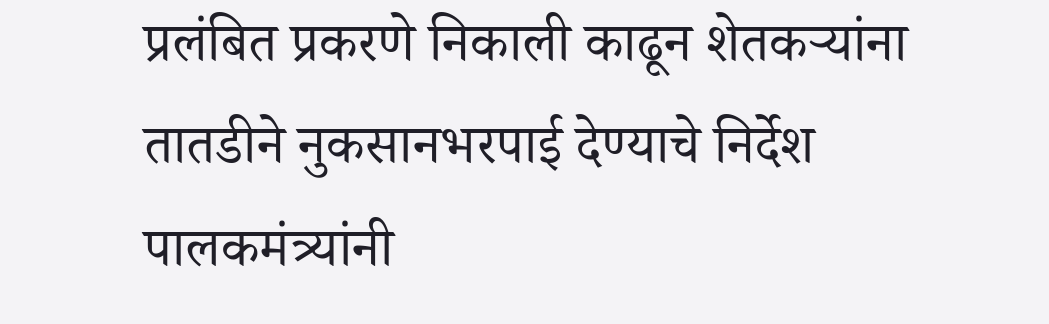प्रलंबित प्रकरणे निकाली काढून शेतकऱ्यांना तातडीने नुकसानभरपाई देण्याचे निर्देश पालकमंत्र्यांनी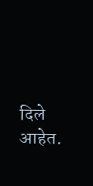दिले आहेत.